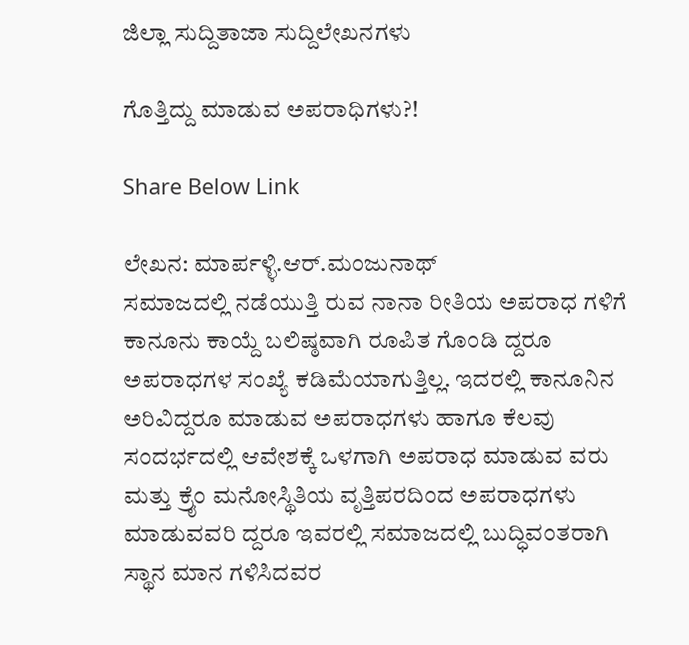ಜಿಲ್ಲಾ ಸುದ್ದಿತಾಜಾ ಸುದ್ದಿಲೇಖನಗಳು

ಗೊತ್ತಿದ್ದು ಮಾಡುವ ಅಪರಾಧಿಗಳು?!

Share Below Link

ಲೇಖನ: ಮಾರ್ಪಳ್ಳಿ.ಆರ್.ಮಂಜುನಾಥ್
ಸಮಾಜದಲ್ಲಿ ನಡೆಯುತ್ತಿ ರುವ ನಾನಾ ರೀತಿಯ ಅಪರಾಧ ಗಳಿಗೆ ಕಾನೂನು ಕಾಯ್ದೆ ಬಲಿಷ್ಠವಾಗಿ ರೂಪಿತ ಗೊಂಡಿ ದ್ದರೂ ಅಪರಾಧಗಳ ಸಂಖ್ಯೆ ಕಡಿಮೆಯಾಗುತ್ತಿಲ್ಲ. ಇದರಲ್ಲಿ ಕಾನೂನಿನ ಅರಿವಿದ್ದರೂ ಮಾಡುವ ಅಪರಾಧಗಳು ಹಾಗೂ ಕೆಲವು ಸಂದರ್ಭದಲ್ಲಿ ಆವೇಶಕ್ಕೆ ಒಳಗಾಗಿ ಅಪರಾಧ ಮಾಡುವ ವರು ಮತ್ತು ಕ್ರೈಂ ಮನೋಸ್ಥಿತಿಯ ವೃತ್ತಿಪರದಿಂದ ಅಪರಾಧಗಳು ಮಾಡುವವರಿ ದ್ದರೂ ಇವರಲ್ಲಿ ಸಮಾಜದಲ್ಲಿ ಬುದ್ಧಿವಂತರಾಗಿ ಸ್ಥಾನ ಮಾನ ಗಳಿಸಿದವರ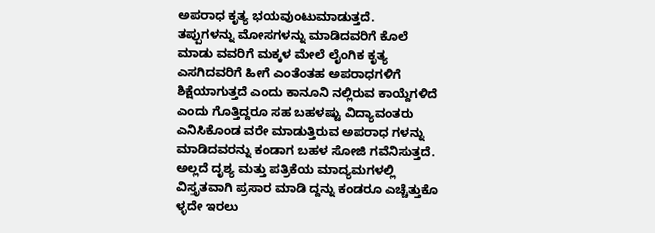ಅಪರಾಧ ಕೃತ್ಯ ಭಯವುಂಟುಮಾಡುತ್ತದೆ.
ತಪ್ಪುಗಳನ್ನು ಮೋಸಗಳನ್ನು ಮಾಡಿದವರಿಗೆ ಕೊಲೆ ಮಾಡು ವವರಿಗೆ ಮಕ್ಕಳ ಮೇಲೆ ಲೈಂಗಿಕ ಕೃತ್ಯ ಎಸಗಿದವರಿಗೆ ಹೀಗೆ ಎಂತೆಂತಹ ಅಪರಾಧಗಳಿಗೆ ಶಿಕ್ಷೆಯಾಗುತ್ತದೆ ಎಂದು ಕಾನೂನಿ ನಲ್ಲಿರುವ ಕಾಯ್ದೆಗಳಿದೆ ಎಂದು ಗೊತ್ತಿದ್ದರೂ ಸಹ ಬಹಳಷ್ಟು ವಿದ್ಯಾವಂತರು ಎನಿಸಿಕೊಂಡ ವರೇ ಮಾಡುತ್ತಿರುವ ಅಪರಾಧ ಗಳನ್ನು ಮಾಡಿದವರನ್ನು ಕಂಡಾಗ ಬಹಳ ಸೋಜಿ ಗವೆನಿಸುತ್ತದೆ.
ಅಲ್ಲದೆ ದೃಶ್ಯ ಮತ್ತು ಪತ್ರಿಕೆಯ ಮಾದ್ಯಮಗಳಲ್ಲಿ ವಿಸ್ತೃತವಾಗಿ ಪ್ರಸಾರ ಮಾಡಿ ದ್ದನ್ನು ಕಂಡರೂ ಎಚ್ಚೆತ್ತುಕೊ ಳ್ಳದೇ ಇರಲು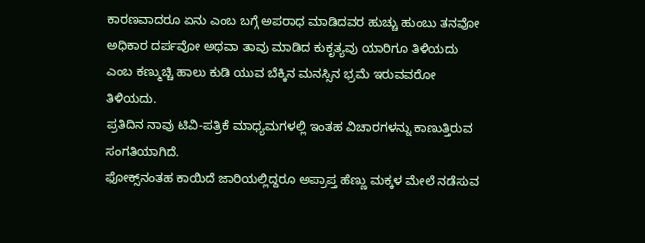ಕಾರಣವಾದರೂ ಏನು ಎಂಬ ಬಗ್ಗೆ ಅಪರಾಧ ಮಾಡಿದವರ ಹುಚ್ಚು ಹುಂಬು ತನವೋ ಅಧಿಕಾರ ದರ್ಪವೋ ಅಥವಾ ತಾವು ಮಾಡಿದ ಕುಕೃತ್ಯವು ಯಾರಿಗೂ ತಿಳಿಯದು ಎಂಬ ಕಣ್ಮುಚ್ಚಿ ಹಾಲು ಕುಡಿ ಯುವ ಬೆಕ್ಕಿನ ಮನಸ್ಸಿನ ಭ್ರಮೆ ಇರುವವರೋ ತಿಳಿಯದು.
ಪ್ರತಿದಿನ ನಾವು ಟಿವಿ-ಪತ್ರಿಕೆ ಮಾಧ್ಯಮಗಳಲ್ಲಿ ಇಂತಹ ವಿಚಾರಗಳನ್ನು ಕಾಣುತ್ತಿರುವ ಸಂಗತಿಯಾಗಿದೆ.
ಫೋಕ್ಸ್‌ನಂತಹ ಕಾಯಿದೆ ಜಾರಿಯಲ್ಲಿದ್ದರೂ ಅಪ್ರಾಪ್ತ ಹೆಣ್ಣು ಮಕ್ಕಳ ಮೇಲೆ ನಡೆಸುವ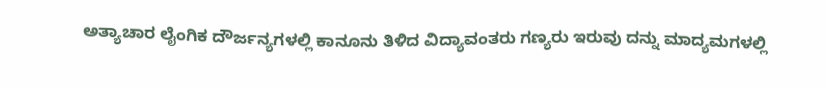ಅತ್ಯಾಚಾರ ಲೈಂಗಿಕ ದೌರ್ಜನ್ಯಗಳಲ್ಲಿ ಕಾನೂನು ತಿಳಿದ ವಿದ್ಯಾವಂತರು ಗಣ್ಯರು ಇರುವು ದನ್ನು ಮಾದ್ಯಮಗಳಲ್ಲಿ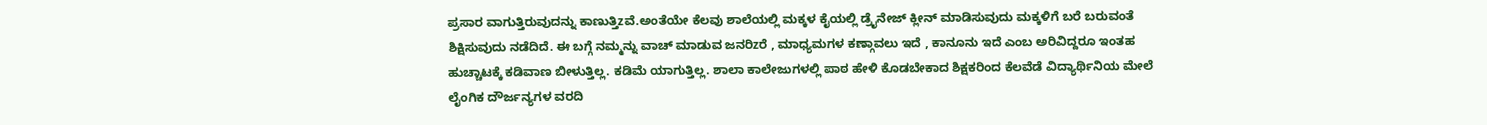ಪ್ರಸಾರ ವಾಗುತ್ತಿರುವುದನ್ನು ಕಾಣುತ್ತಿzವೆ.ಅಂತೆಯೇ ಕೆಲವು ಶಾಲೆಯಲ್ಲಿ ಮಕ್ಕಳ ಕೈಯಲ್ಲಿ ಡ್ರೈನೇಜ್ ಕ್ಲೀನ್ ಮಾಡಿಸುವುದು ಮಕ್ಕಳಿಗೆ ಬರೆ ಬರುವಂತೆ ಶಿಕ್ಷಿಸುವುದು ನಡೆದಿದೆ. ಈ ಬಗ್ಗೆ ನಮ್ಮನ್ನು ವಾಚ್ ಮಾಡುವ ಜನರಿzರೆ , ಮಾಧ್ಯಮಗಳ ಕಣ್ಗಾವಲು ಇದೆ , ಕಾನೂನು ಇದೆ ಎಂಬ ಅರಿವಿದ್ದರೂ ಇಂತಹ ಹುಚ್ಚಾಟಕ್ಕೆ ಕಡಿವಾಣ ಬೀಳುತ್ತಿಲ್ಲ. ಕಡಿಮೆ ಯಾಗುತ್ತಿಲ್ಲ. ಶಾಲಾ ಕಾಲೇಜುಗಳಲ್ಲಿ ಪಾಠ ಹೇಳಿ ಕೊಡಬೇಕಾದ ಶಿಕ್ಷಕರಿಂದ ಕೆಲವೆಡೆ ವಿದ್ಯಾರ್ಥಿನಿಯ ಮೇಲೆ ಲೈಂಗಿಕ ದೌರ್ಜನ್ಯಗಳ ವರದಿ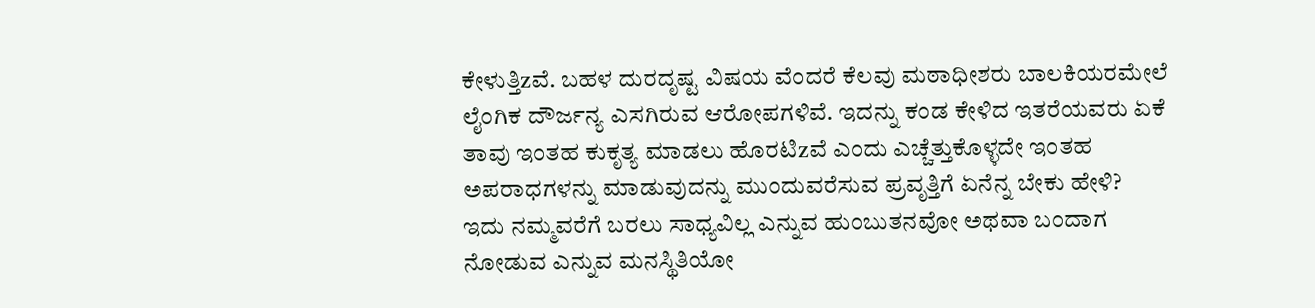ಕೇಳುತ್ತಿzವೆ. ಬಹಳ ದುರದೃಷ್ಟ ವಿಷಯ ವೆಂದರೆ ಕೆಲವು ಮಠಾಧೀಶರು ಬಾಲಕಿಯರಮೇಲೆ ಲೈಂಗಿಕ ದೌರ್ಜನ್ಯ ಎಸಗಿರುವ ಆರೋಪಗಳಿವೆ. ಇದನ್ನು ಕಂಡ ಕೇಳಿದ ಇತರೆಯವರು ಏಕೆ ತಾವು ಇಂತಹ ಕುಕೃತ್ಯ ಮಾಡಲು ಹೊರಟಿzವೆ ಎಂದು ಎಚ್ಚೆತ್ತುಕೊಳ್ಳದೇ ಇಂತಹ ಅಪರಾಧಗಳನ್ನು ಮಾಡುವುದನ್ನು ಮುಂದುವರೆಸುವ ಪ್ರವೃತ್ತಿಗೆ ಏನೆನ್ನ ಬೇಕು ಹೇಳಿ?
ಇದು ನಮ್ಮವರೆಗೆ ಬರಲು ಸಾಧ್ಯವಿಲ್ಲ ಎನ್ನುವ ಹುಂಬುತನವೋ ಅಥವಾ ಬಂದಾಗ ನೋಡುವ ಎನ್ನುವ ಮನಸ್ಥಿತಿಯೋ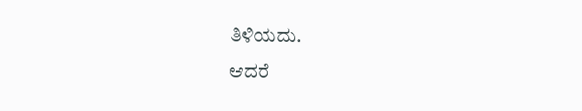ತಿಳಿಯದು.
ಆದರೆ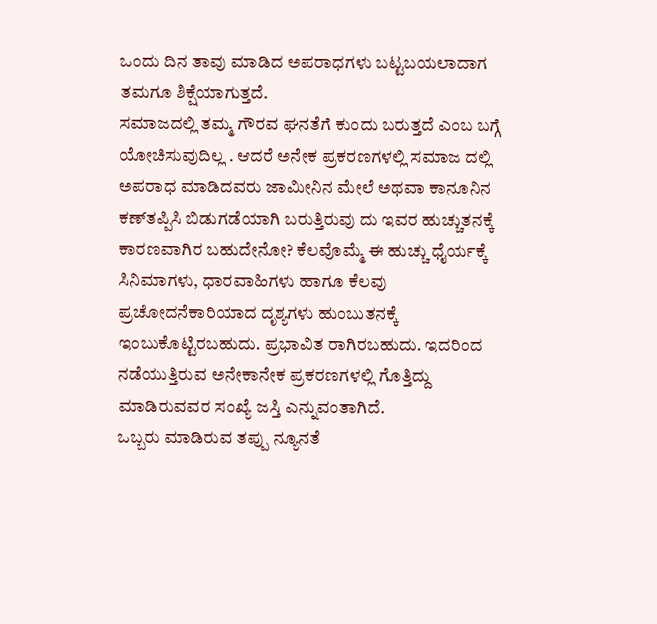ಒಂದು ದಿನ ತಾವು ಮಾಡಿದ ಅಪರಾಧಗಳು ಬಟ್ಟಬಯಲಾದಾಗ ತಮಗೂ ಶಿಕ್ಷೆಯಾಗುತ್ತದೆ.
ಸಮಾಜದಲ್ಲಿ ತಮ್ಮ ಗೌರವ ಘನತೆಗೆ ಕುಂದು ಬರುತ್ತದೆ ಎಂಬ ಬಗ್ಗೆ ಯೋಚಿಸುವುದಿಲ್ಲ . ಆದರೆ ಅನೇಕ ಪ್ರಕರಣಗಳಲ್ಲಿ ಸಮಾಜ ದಲ್ಲಿ ಅಪರಾಧ ಮಾಡಿದವರು ಜಾಮೀನಿನ ಮೇಲೆ ಅಥವಾ ಕಾನೂನಿನ ಕಣ್‌ತಪ್ಪಿಸಿ ಬಿಡುಗಡೆಯಾಗಿ ಬರುತ್ತಿರುವು ದು ಇವರ ಹುಚ್ಚುತನಕ್ಕೆ ಕಾರಣವಾಗಿರ ಬಹುದೇನೋ? ಕೆಲವೊಮ್ಮೆ ಈ ಹುಚ್ಚು ಧೈರ್ಯಕ್ಕೆ ಸಿನಿಮಾಗಳು, ಧಾರವಾಹಿಗಳು ಹಾಗೂ ಕೆಲವು ಪ್ರಚೋದನೆಕಾರಿಯಾದ ದೃಶ್ಯಗಳು ಹುಂಬುತನಕ್ಕೆ ಇಂಬುಕೊಟ್ಟಿರಬಹುದು. ಪ್ರಭಾವಿತ ರಾಗಿರಬಹುದು. ಇದರಿಂದ ನಡೆಯುತ್ತಿರುವ ಅನೇಕಾನೇಕ ಪ್ರಕರಣಗಳಲ್ಲಿ ಗೊತ್ತಿದ್ದು ಮಾಡಿರುವವರ ಸಂಖ್ಯೆ ಜಸ್ತಿ ಎನ್ನುವಂತಾಗಿದೆ.
ಒಬ್ಬರು ಮಾಡಿರುವ ತಪ್ಪು ನ್ಯೂನತೆ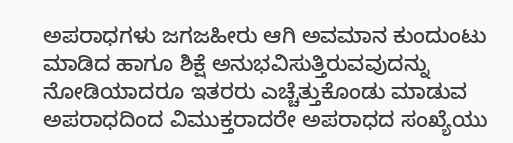ಅಪರಾಧಗಳು ಜಗಜಹೀರು ಆಗಿ ಅವಮಾನ ಕುಂದುಂಟು ಮಾಡಿದ ಹಾಗೂ ಶಿಕ್ಷೆ ಅನುಭವಿಸುತ್ತಿರುವವುದನ್ನು ನೋಡಿಯಾದರೂ ಇತರರು ಎಚ್ಚೆತ್ತುಕೊಂಡು ಮಾಡುವ ಅಪರಾಧದಿಂದ ವಿಮುಕ್ತರಾದರೇ ಅಪರಾಧದ ಸಂಖ್ಯೆಯು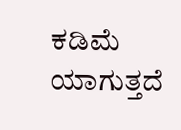ಕಡಿಮೆ ಯಾಗುತ್ತದೆ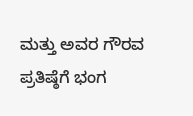ಮತ್ತು ಅವರ ಗೌರವ ಪ್ರತಿಷ್ಠೆಗೆ ಭಂಗ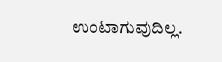ಉಂಟಾಗುವುದಿಲ್ಲ.